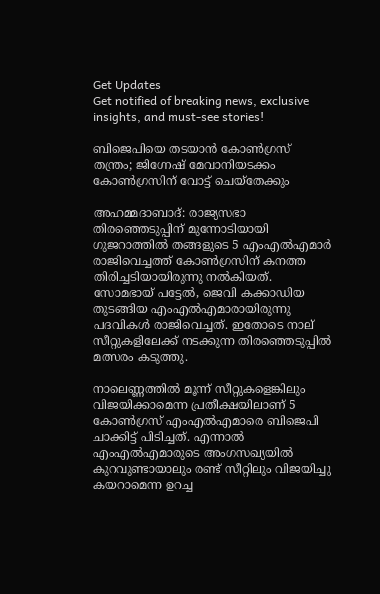Get Updates
Get notified of breaking news, exclusive insights, and must-see stories!

ബിജെപിയെ തടയാന്‍ കോണ്‍ഗ്രസ് തന്ത്രം; ജിഗ്നേഷ് മേവാനിയടക്കം കോണ്‍ഗ്രസിന് വോട്ട് ചെയ്തേക്കും

അഹമ്മദാബാദ്: രാജ്യസഭാ തിരഞ്ഞെടുപ്പിന് മുന്നോടിയായി ഗുജറാത്തില്‍ തങ്ങളുടെ 5 എംഎല്‍എമാര്‍ രാജിവെച്ചത്ത് കോണ്‍ഗ്രസിന് കനത്ത തിരിച്ചടിയായിരുന്നു നല്‍കിയത്. സോമഭായ് പട്ടേല്‍, ജെവി കക്കാഡിയ തുടങ്ങിയ എംഎല്‍എമാരായിരുന്നു പദവികള്‍ രാജിവെച്ചത്. ഇതോടെ നാല് സീറ്റുകളിലേക്ക് നടക്കുന്ന തിരഞ്ഞെടുപ്പില്‍ മത്സരം കടുത്തു.

നാലെണ്ണത്തില്‍ മൂന്ന് സീറ്റുകളെങ്കിലും വിജയിക്കാമെന്ന പ്രതീക്ഷയിലാണ് 5 കോണ്‍ഗ്രസ് എംഎല്‍എമാരെ ബിജെപി ചാക്കിട്ട് പിടിച്ചത്. എന്നാല്‍ എംഎല്‍എമാരുടെ അംഗസഖ്യയില്‍ കുറവുണ്ടായാലും രണ്ട് സീറ്റിലും വിജയിച്ചു കയറാമെന്ന ഉറച്ച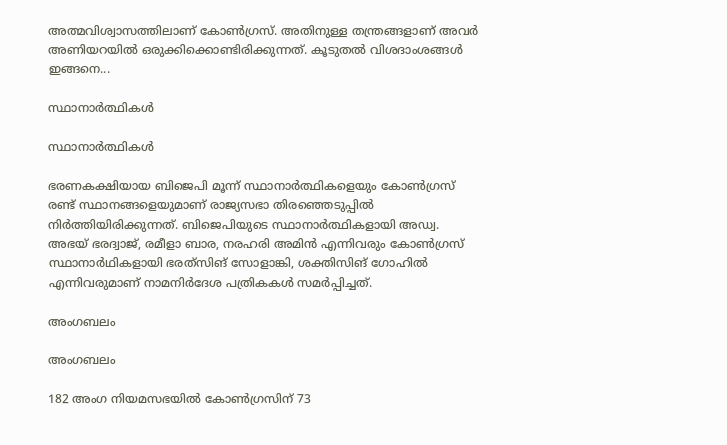അത്മവിശ്വാസത്തിലാണ് കോണ്‍ഗ്രസ്. അതിനുള്ള തന്ത്രങ്ങളാണ് അവര്‍ അണിയറയില്‍ ഒരുക്കിക്കൊണ്ടിരിക്കുന്നത്. കൂടുതല്‍ വിശദാംശങ്ങള്‍ ഇങ്ങനെ...

സ്ഥാനാര്‍ത്ഥികള്‍

സ്ഥാനാര്‍ത്ഥികള്‍

ഭരണകക്ഷിയായ ബിജെപി മൂന്ന് സ്ഥാനാർത്ഥികളെയും കോൺഗ്രസ് രണ്ട് സ്ഥാനങ്ങളെയുമാണ് രാജ്യസഭാ തിരഞ്ഞെടുപ്പില്‍ നിര്‍ത്തിയിരിക്കുന്നത്. ബിജെപിയുടെ സ്ഥാനാര്‍ത്ഥികളായി അഡ്വ. അഭയ് ഭരദ്വാജ്, രമീളാ ബാര, നരഹരി അമിൻ എന്നിവരും കോൺഗ്രസ് സ്ഥാനാർഥികളായി ഭരത്‌സിങ് സോളാങ്കി, ശക്തിസിങ് ഗോഹിൽ എന്നിവരുമാണ് നാമനിർദേശ പത്രികകൾ സമർപ്പിച്ചത്.

അംഗബലം

അംഗബലം

182 അംഗ നിയമസഭയിൽ കോൺഗ്രസിന് 73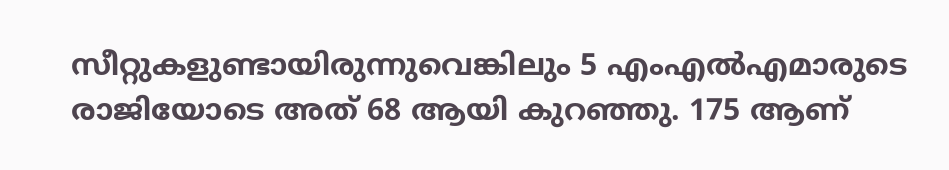സീറ്റുകളുണ്ടായിരുന്നുവെങ്കിലും 5 എംഎല്‍എമാരുടെ രാജിയോടെ അത് 68 ആയി കുറഞ്ഞു. 175 ആണ്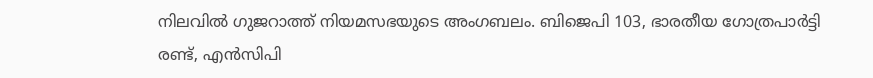നിലവില്‍ ഗുജറാത്ത് നിയമസഭയുടെ അംഗബലം. ബിജെപി 103, ഭാരതീയ ഗോത്രപാർട്ടി രണ്ട്, എൻ‌സി‌പി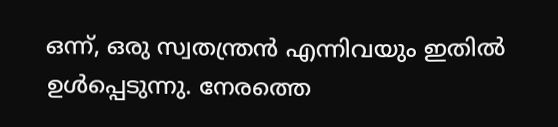ഒന്ന്, ഒരു സ്വതന്ത്രൻ എന്നിവയും ഇതില്‍ ഉള്‍പ്പെടുന്നു. നേരത്തെ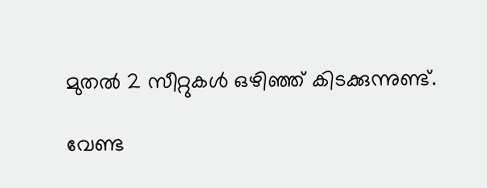മുതല്‍ 2 സീറ്റുകള്‍ ഒഴിഞ്ഞ് കിടക്കുന്നുണ്ട്.

വേണ്ട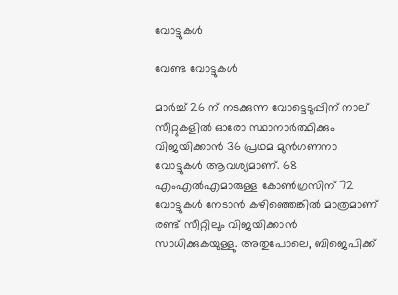വോട്ടുകള്‍

വേണ്ട വോട്ടുകള്‍

മാർച്ച് 26 ന് നടക്കുന്ന വോട്ടെടുപ്പിന് നാല് സീറ്റുകളിൽ ഓരോ സ്ഥാനാര്‍ത്ഥിക്കും വിജയിക്കാന്‍ 36 പ്രഥമ മുൻഗണനാ വോട്ടുകൾ ആവശ്യമാണ്. 68 എം‌എൽ‌എമാരുള്ള കോൺഗ്രസിന് 72 വോട്ടുകള്‍ നേടാന്‍ കഴിഞ്ഞെങ്കില്‍ മാത്രമാണ് രണ്ട് സീറ്റിലും വിജയിക്കാന്‍ സാധിക്കുകയുള്ളു. അതുപോലെ, ബിജെപിക്ക്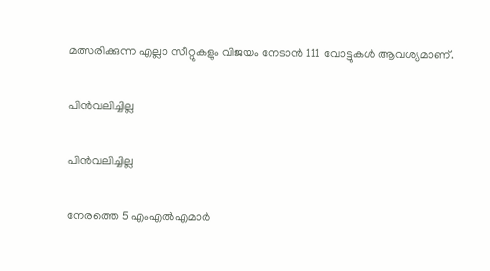മത്സരിക്കുന്ന എല്ലാ സീറ്റുകളും വിജയം നേടാൻ 111 വോട്ടുകൾ ആവശ്യമാണ്.

പിന്‍വലിച്ചില്ല

പിന്‍വലിച്ചില്ല

നേരത്തെ 5 എംഎല്‍എമാര്‍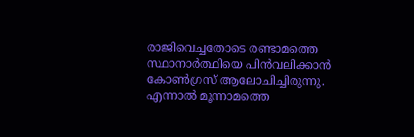രാജിവെച്ചതോടെ രണ്ടാമത്തെ സ്ഥാനാര്‍ത്ഥിയെ പിന്‍വലിക്കാന്‍ കോണ്‍ഗ്രസ് ആലോചിച്ചിരുന്നു. എന്നാല്‍ മൂന്നാമത്തെ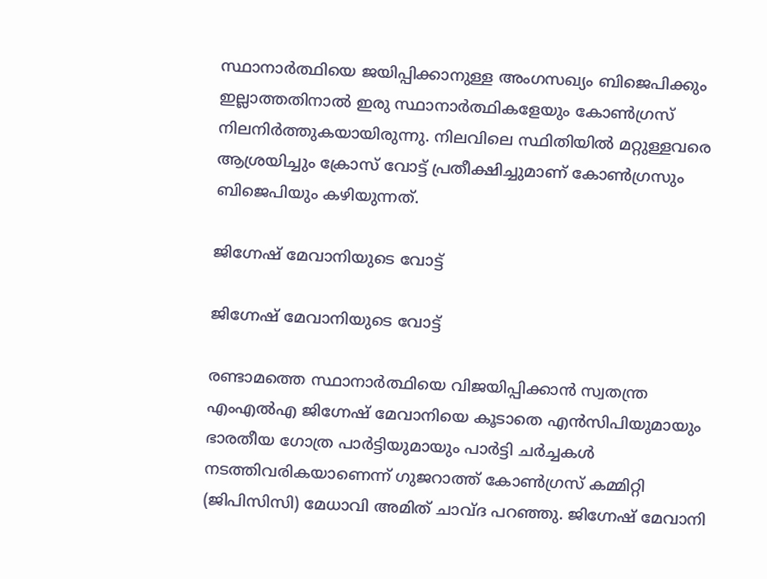സ്ഥാനാര്‍ത്ഥിയെ ജയിപ്പിക്കാനുള്ള അംഗസഖ്യം ബിജെപിക്കും ഇല്ലാത്തതിനാല്‍ ഇരു സ്ഥാനാര്‍ത്ഥികളേയും കോണ്‍ഗ്രസ് നിലനിര്‍ത്തുകയായിരുന്നു. നിലവിലെ സ്ഥിതിയില്‍ മറ്റുള്ളവരെ ആശ്രയിച്ചും ക്രോസ് വോട്ട് പ്രതീക്ഷിച്ചുമാണ് കോണ്‍ഗ്രസും ബിജെപിയും കഴിയുന്നത്.

ജിഗ്നേഷ് മേവാനിയുടെ വോട്ട്

ജിഗ്നേഷ് മേവാനിയുടെ വോട്ട്

രണ്ടാമത്തെ സ്ഥാനാര്‍ത്ഥിയെ വിജയിപ്പിക്കാന്‍ സ്വതന്ത്ര എം‌എൽ‌എ ജിഗ്നേഷ് മേവാനിയെ കൂടാതെ എൻ‌സിപിയുമായും ഭാരതീയ ഗോത്ര പാർട്ടിയുമായും പാർട്ടി ചർച്ചകൾ നടത്തിവരികയാണെന്ന് ഗുജറാത്ത് കോൺഗ്രസ് കമ്മിറ്റി (ജിപിസിസി) മേധാവി അമിത് ചാവ്ദ പറഞ്ഞു. ജിഗ്നേഷ് മേവാനി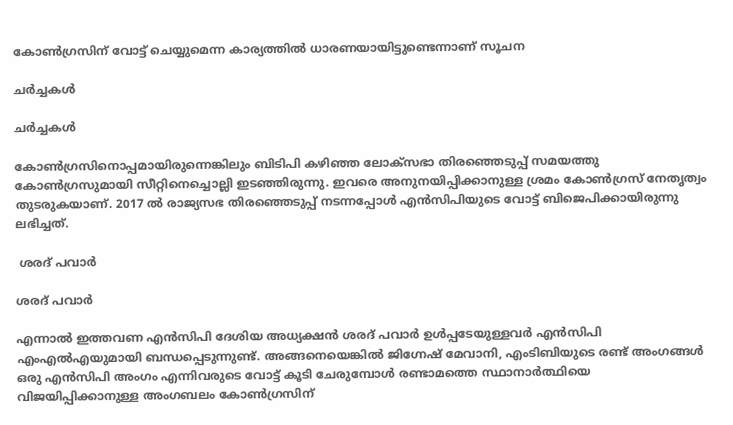കോണ്‍ഗ്രസിന് വോട്ട് ചെയ്യുമെന്ന കാര്യത്തില്‍ ധാരണയായിട്ടുണ്ടെന്നാണ് സൂചന

ചര്‍ച്ചകള്‍

ചര്‍ച്ചകള്‍

കോൺഗ്രസിനൊപ്പമായിരുന്നെങ്കിലും ബിടിപി കഴിഞ്ഞ ലോക്സഭാ തിരഞ്ഞെടുപ്പ് സമയത്തു കോൺഗ്രസുമായി സീറ്റിനെച്ചൊല്ലി ഇടഞ്ഞിരുന്നു. ഇവരെ അനുനയിപ്പിക്കാനുള്ള ശ്രമം കോണ്‍ഗ്രസ് നേതൃത്വം തുടരുകയാണ്. 2017 ല്‍ രാജ്യസഭ തിരഞ്ഞെടുപ്പ് നടന്നപ്പോള്‍ എന്‍സിപിയുടെ വോട്ട് ബിജെപിക്കായിരുന്നു ലഭിച്ചത്.

 ശരദ് പവാര്‍

ശരദ് പവാര്‍

എന്നാല്‍ ഇത്തവണ എന്‍സിപി ദേശിയ അധ്യക്ഷന്‍ ശരദ് പവാര്‍ ഉള്‍പ്പടേയുള്ളവര്‍ എന്‍സിപി എംഎല്‍എയുമായി ബന്ധപ്പെടുന്നുണ്ട്. അങ്ങനെയെങ്കില്‍ ജിഗ്നേഷ് മേവാനി, എംടിബിയുടെ രണ്ട് അംഗങ്ങള്‍ ഒരു എന്‍സിപി അംഗം എന്നിവരുടെ വോട്ട് കൂടി ചേരുമ്പോള്‍ രണ്ടാമത്തെ സ്ഥാനാര്‍ത്ഥിയെ വിജയിപ്പിക്കാനുള്ള അംഗബലം കോണ്‍ഗ്രസിന്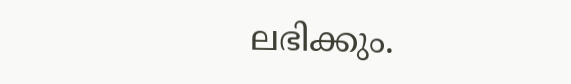ലഭിക്കും.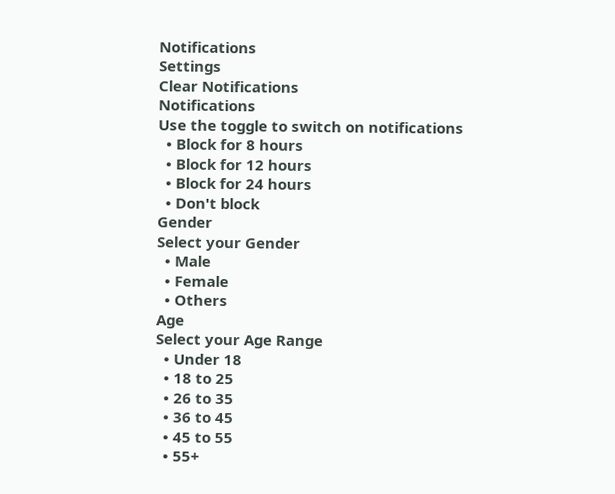Notifications
Settings
Clear Notifications
Notifications
Use the toggle to switch on notifications
  • Block for 8 hours
  • Block for 12 hours
  • Block for 24 hours
  • Don't block
Gender
Select your Gender
  • Male
  • Female
  • Others
Age
Select your Age Range
  • Under 18
  • 18 to 25
  • 26 to 35
  • 36 to 45
  • 45 to 55
  • 55+